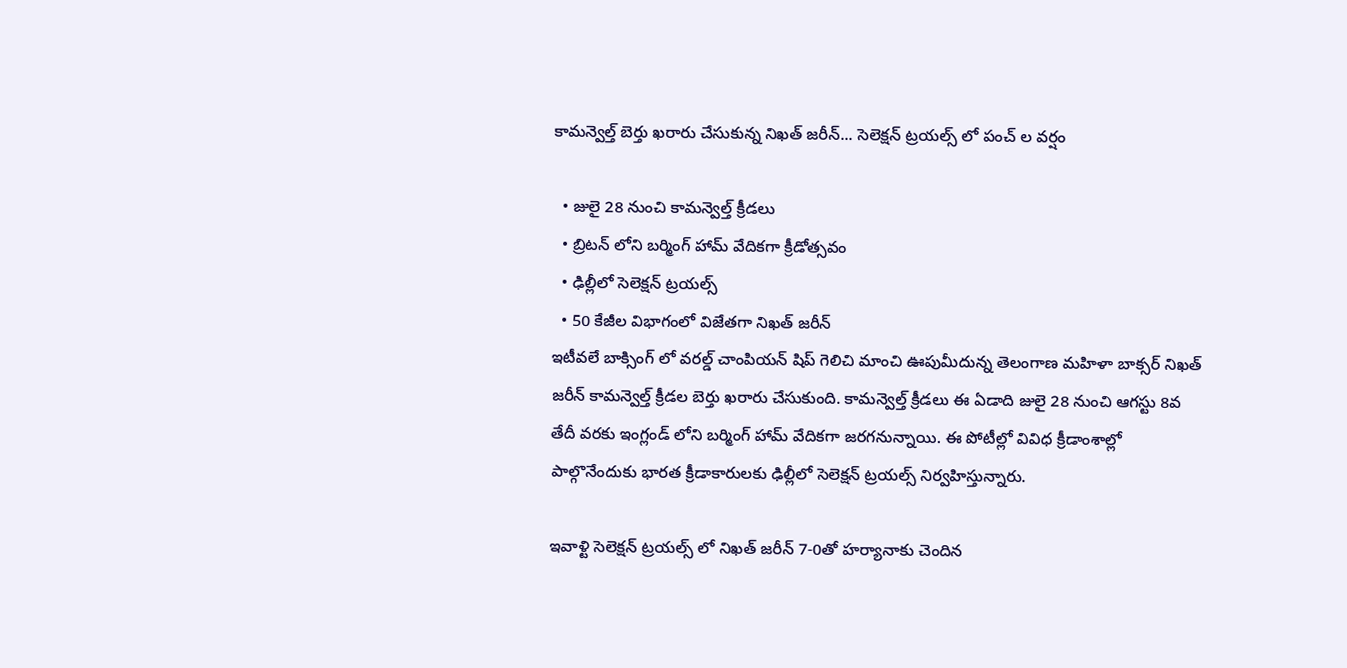కామన్వెల్త్ బెర్తు ఖరారు చేసుకున్న నిఖత్ జరీన్... సెలెక్షన్ ట్రయల్స్ లో పంచ్ ల వర్షం

  • జులై 28 నుంచి కామన్వెల్త్ క్రీడలు
  • బ్రిటన్ లోని బర్మింగ్ హామ్ వేదికగా క్రీడోత్సవం
  • ఢిల్లీలో సెలెక్షన్ ట్రయల్స్
  • 50 కేజీల విభాగంలో విజేతగా నిఖత్ జరీన్
ఇటీవలే బాక్సింగ్ లో వరల్డ్ చాంపియన్ షిప్ గెలిచి మాంచి ఊపుమీదున్న తెలంగాణ మహిళా బాక్సర్ నిఖత్ జరీన్ కామన్వెల్త్ క్రీడల బెర్తు ఖరారు చేసుకుంది. కామన్వెల్త్ క్రీడలు ఈ ఏడాది జులై 28 నుంచి ఆగస్టు 8వ తేదీ వరకు ఇంగ్లండ్ లోని బర్మింగ్ హామ్ వేదికగా జరగనున్నాయి. ఈ పోటీల్లో వివిధ క్రీడాంశాల్లో పాల్గొనేందుకు భారత క్రీడాకారులకు ఢిల్లీలో సెలెక్షన్ ట్రయల్స్ నిర్వహిస్తున్నారు.

ఇవాళ్టి సెలెక్షన్ ట్రయల్స్ లో నిఖత్ జరీన్ 7-0తో హర్యానాకు చెందిన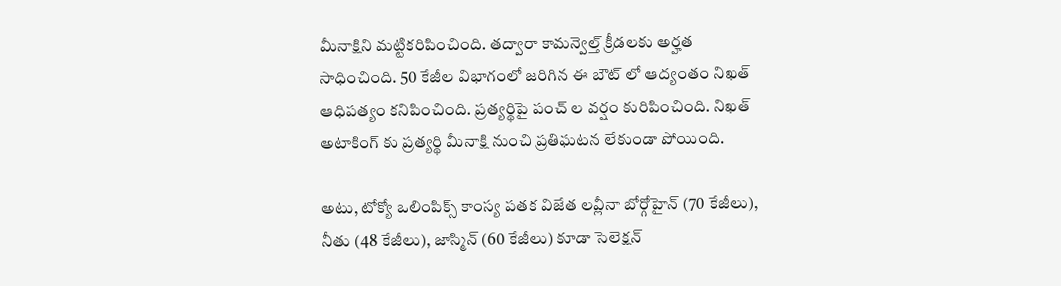మీనాక్షిని మట్టికరిపించింది. తద్వారా కామన్వెల్త్ క్రీడలకు అర్హత సాధించింది. 50 కేజీల విభాగంలో జరిగిన ఈ బౌట్ లో ఆద్యంతం నిఖత్ ఆధిపత్యం కనిపించింది. ప్రత్యర్థిపై పంచ్ ల వర్షం కురిపించింది. నిఖత్ అటాకింగ్ కు ప్రత్యర్థి మీనాక్షి నుంచి ప్రతిఘటన లేకుండా పోయింది.

అటు, టోక్యో ఒలింపిక్స్ కాంస్య పతక విజేత లవ్లీనా బోర్గోహైన్ (70 కేజీలు), నీతు (48 కేజీలు), జాస్మిన్ (60 కేజీలు) కూడా సెలెక్షన్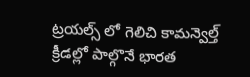ట్రయల్స్ లో గెలిచి కామన్వెల్త్ క్రీడల్లో పాల్గొనే భారత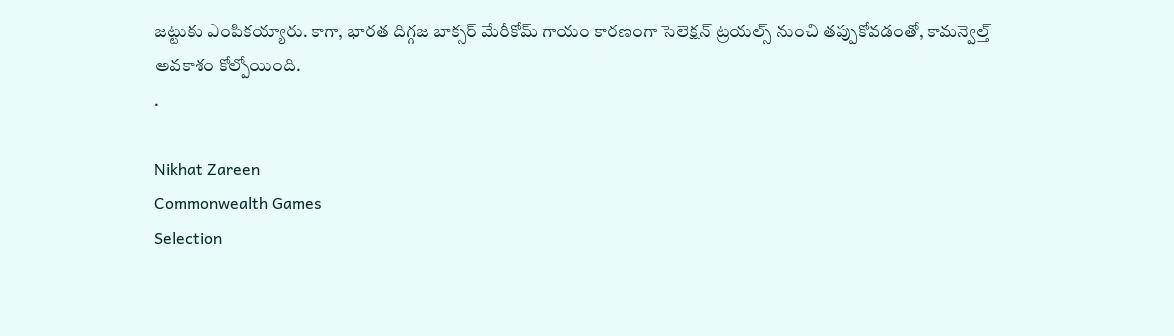జట్టుకు ఎంపికయ్యారు. కాగా, భారత దిగ్గజ బాక్సర్ మేరీకోమ్ గాయం కారణంగా సెలెక్షన్ ట్రయల్స్ నుంచి తప్పుకోవడంతో, కామన్వెల్త్ అవకాశం కోల్పోయింది.
.

Nikhat Zareen
Commonwealth Games
Selection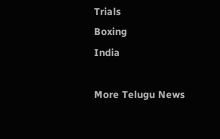Trials
Boxing
India

More Telugu News